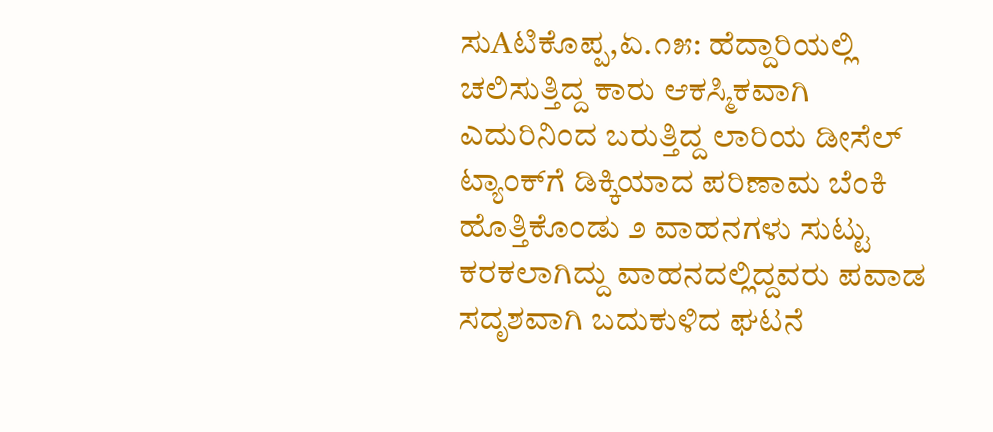ಸುAಟಿಕೊಪ್ಪ,ಏ.೧೫: ಹೆದ್ದಾರಿಯಲ್ಲಿ ಚಲಿಸುತ್ತಿದ್ದ ಕಾರು ಆಕಸ್ಮಿಕವಾಗಿ ಎದುರಿನಿಂದ ಬರುತ್ತಿದ್ದ ಲಾರಿಯ ಡೀಸೆಲ್ ಟ್ಯಾಂಕ್‌ಗೆ ಡಿಕ್ಕಿಯಾದ ಪರಿಣಾಮ ಬೆಂಕಿ ಹೊತ್ತಿಕೊಂಡು ೨ ವಾಹನಗಳು ಸುಟ್ಟು ಕರಕಲಾಗಿದ್ದು ವಾಹನದಲ್ಲಿದ್ದವರು ಪವಾಡ ಸದೃಶವಾಗಿ ಬದುಕುಳಿದ ಘಟನೆ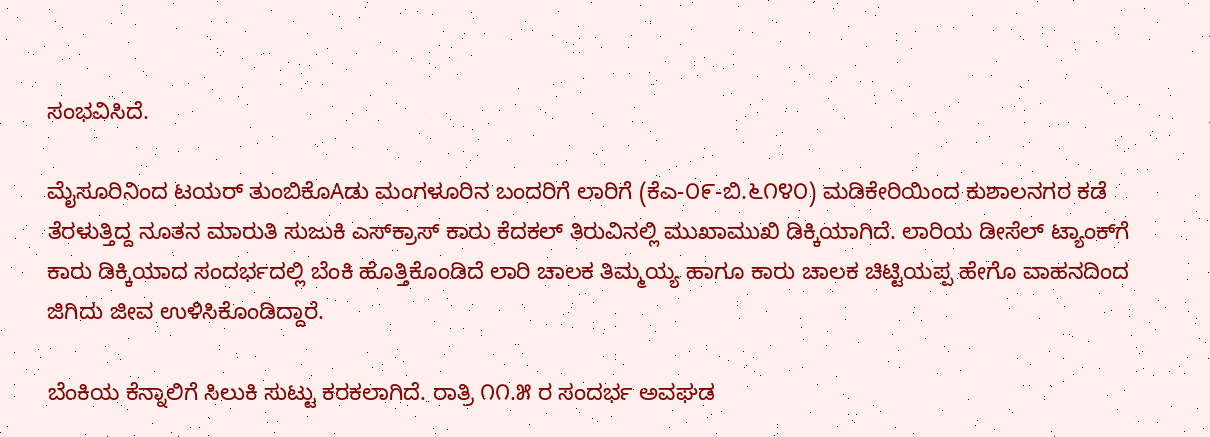ಸಂಭವಿಸಿದೆ.

ಮೈಸೂರಿನಿಂದ ಟಯರ್ ತುಂಬಿಕೊAಡು ಮಂಗಳೂರಿನ ಬಂದರಿಗೆ ಲಾರಿಗೆ (ಕೆಎ-೦೯-ಬಿ.೬೧೪೦) ಮಡಿಕೇರಿಯಿಂದ ಕುಶಾಲನಗರ ಕಡೆ ತೆರಳುತ್ತಿದ್ದ ನೂತನ ಮಾರುತಿ ಸುಜುಕಿ ಎಸ್‌ಕ್ರಾಸ್ ಕಾರು ಕೆದಕಲ್ ತಿರುವಿನಲ್ಲಿ ಮುಖಾಮುಖಿ ಡಿಕ್ಕಿಯಾಗಿದೆ. ಲಾರಿಯ ಡೀಸೆಲ್ ಟ್ಯಾಂಕ್‌ಗೆ ಕಾರು ಡಿಕ್ಕಿಯಾದ ಸಂದರ್ಭದಲ್ಲಿ ಬೆಂಕಿ ಹೊತ್ತಿಕೊಂಡಿದೆ ಲಾರಿ ಚಾಲಕ ತಿಮ್ಮಯ್ಯ ಹಾಗೂ ಕಾರು ಚಾಲಕ ಚಿಟ್ಟಿಯಪ್ಪ ಹೇಗೊ ವಾಹನದಿಂದ ಜಿಗಿದು ಜೀವ ಉಳಿಸಿಕೊಂಡಿದ್ದಾರೆ.

ಬೆಂಕಿಯ ಕೆನ್ನಾಲಿಗೆ ಸಿಲುಕಿ ಸುಟ್ಟು ಕರಕಲಾಗಿದೆ. ರಾತ್ರಿ ೧೧.೫ ರ ಸಂದರ್ಭ ಅವಘಡ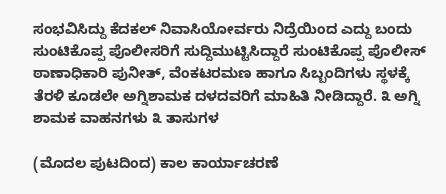ಸಂಭವಿಸಿದ್ದು ಕೆದಕಲ್ ನಿವಾಸಿಯೋರ್ವರು ನಿದ್ರೆಯಿಂದ ಎದ್ದು ಬಂದು ಸುಂಟಿಕೊಪ್ಪ ಪೊಲೀಸರಿಗೆ ಸುದ್ದಿಮುಟ್ಟಿಸಿದ್ದಾರೆ ಸುಂಟಿಕೊಪ್ಪ ಪೊಲೀಸ್ ಠಾಣಾಧಿಕಾರಿ ಪುನೀತ್, ವೆಂಕಟರಮಣ ಹಾಗೂ ಸಿಬ್ಬಂದಿಗಳು ಸ್ಥಳಕ್ಕೆ ತೆರಳಿ ಕೂಡಲೇ ಅಗ್ನಿಶಾಮಕ ದಳದವರಿಗೆ ಮಾಹಿತಿ ನೀಡಿದ್ದಾರೆ. ೩ ಅಗ್ನಿ ಶಾಮಕ ವಾಹನಗಳು ೩ ತಾಸುಗಳ

(ಮೊದಲ ಪುಟದಿಂದ) ಕಾಲ ಕಾರ್ಯಾಚರಣೆ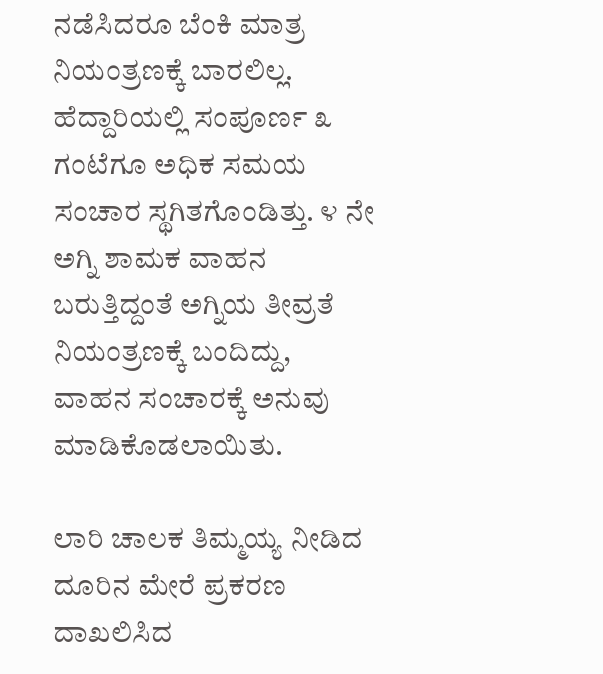ನಡೆಸಿದರೂ ಬೆಂಕಿ ಮಾತ್ರ ನಿಯಂತ್ರಣಕ್ಕೆ ಬಾರಲಿಲ್ಲ. ಹೆದ್ದಾರಿಯಲ್ಲಿ ಸಂಪೂರ್ಣ ೩ ಗಂಟೆಗೂ ಅಧಿಕ ಸಮಯ ಸಂಚಾರ ಸ್ಥಗಿತಗೊಂಡಿತ್ತು. ೪ ನೇ ಅಗ್ನಿ ಶಾಮಕ ವಾಹನ ಬರುತ್ತಿದ್ದಂತೆ ಅಗ್ನಿಯ ತೀವ್ರತೆ ನಿಯಂತ್ರಣಕ್ಕೆ ಬಂದಿದ್ದು, ವಾಹನ ಸಂಚಾರಕ್ಕೆ ಅನುವು ಮಾಡಿಕೊಡಲಾಯಿತು.

ಲಾರಿ ಚಾಲಕ ತಿಮ್ಮಯ್ಯ ನೀಡಿದ ದೂರಿನ ಮೇರೆ ಪ್ರಕರಣ ದಾಖಲಿಸಿದ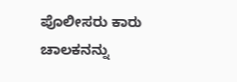ಪೊಲೀಸರು ಕಾರು ಚಾಲಕನನ್ನು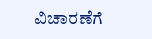ವಿಚಾರಣೆಗೆ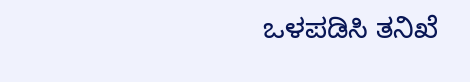ಒಳಪಡಿಸಿ ತನಿಖೆ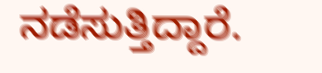ನಡೆಸುತ್ತಿದ್ದಾರೆ.